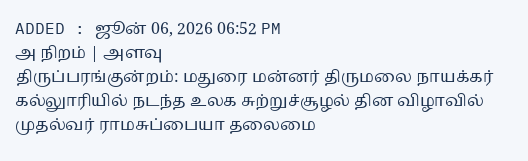ADDED : ஜூன் 06, 2026 06:52 PM
அ நிறம் | அளவு
திருப்பரங்குன்றம்: மதுரை மன்னர் திருமலை நாயக்கர் கல்லுாரியில் நடந்த உலக சுற்றுச்சூழல் தின விழாவில் முதல்வர் ராமசுப்பையா தலைமை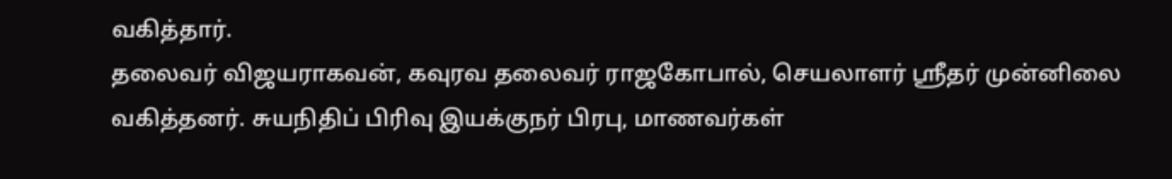வகித்தார்.
தலைவர் விஜயராகவன், கவுரவ தலைவர் ராஜகோபால், செயலாளர் ஸ்ரீதர் முன்னிலை வகித்தனர். சுயநிதிப் பிரிவு இயக்குநர் பிரபு, மாணவர்கள்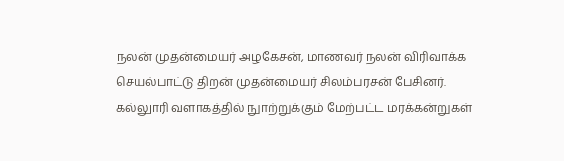நலன் முதன்மையர் அழகேசன், மாணவர் நலன் விரிவாக்க செயல்பாட்டு திறன் முதன்மையர் சிலம்பரசன் பேசினர். கல்லுாரி வளாகத்தில் நுாற்றுக்கும் மேற்பட்ட மரக்கன்றுகள்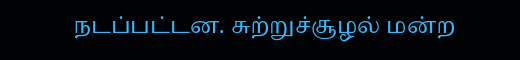நடப்பட்டன. சுற்றுச்சூழல் மன்ற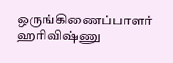ஒருங்கிணைப்பாளர் ஹரிவிஷ்ணு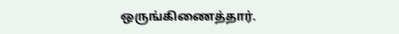ஒருங்கிணைத்தார்.